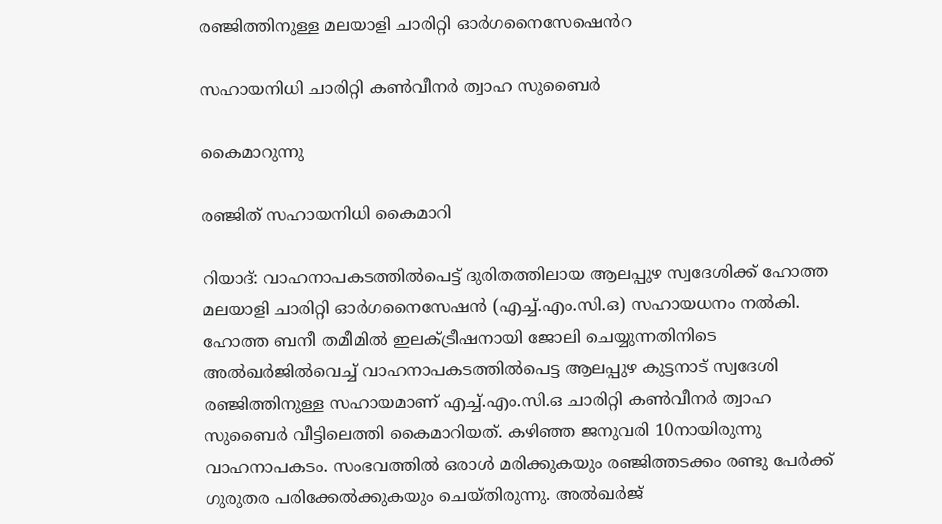രഞ്ജിത്തിനുള്ള മലയാളി ചാരിറ്റി ഓർഗനൈസേഷ‍െൻറ

സഹായനിധി ചാരിറ്റി കൺവീനർ ത്വാഹ സുബൈർ

കൈമാറുന്നു

രഞ്ജിത് സഹായനിധി കൈമാറി

റിയാദ്: വാഹനാപകടത്തിൽപെട്ട് ദുരിതത്തിലായ ആലപ്പുഴ സ്വദേശിക്ക് ഹോത്ത മലയാളി ചാരിറ്റി ഓർഗനൈസേഷൻ (എച്ച്.എം.സി.ഒ) സഹായധനം നൽകി. ഹോത്ത ബനീ തമീമിൽ ഇലക്ട്രീഷനായി ജോലി ചെയ്യുന്നതിനിടെ അൽഖർജിൽവെച്ച് വാഹനാപകടത്തിൽപെട്ട ആലപ്പുഴ കുട്ടനാട് സ്വദേശി രഞ്ജിത്തിനുള്ള സഹായമാണ് എച്ച്.എം.സി.ഒ ചാരിറ്റി കൺവീനർ ത്വാഹ സുബൈർ വീട്ടിലെത്തി കൈമാറിയത്. കഴിഞ്ഞ ജനുവരി 10നായിരുന്നു വാഹനാപകടം. സംഭവത്തിൽ ഒരാൾ മരിക്കുകയും രഞ്ജിത്തടക്കം രണ്ടു പേർക്ക് ഗുരുതര പരിക്കേൽക്കുകയും ചെയ്തിരുന്നു. അൽഖർജ്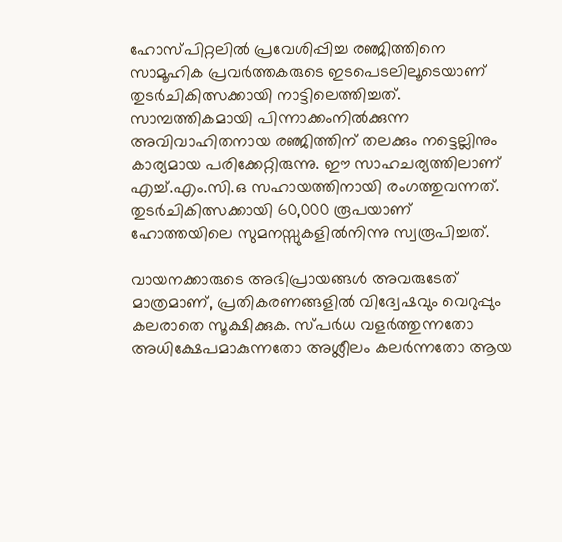ഹോസ്പിറ്റലിൽ പ്രവേശിപ്പിച്ച രഞ്ജിത്തിനെ സാമൂഹിക പ്രവർത്തകരുടെ ഇടപെടലിലൂടെയാണ് തുടർചികിത്സക്കായി നാട്ടിലെത്തിച്ചത്. സാമ്പത്തികമായി പിന്നാക്കംനിൽക്കുന്ന അവിവാഹിതനായ രഞ്ജിത്തിന് തലക്കും നട്ടെല്ലിനും കാര്യമായ പരിക്കേറ്റിരുന്നു. ഈ സാഹചര്യത്തിലാണ് എച്ച്.എം.സി.ഒ സഹായത്തിനായി രംഗത്തുവന്നത്. തുടർചികിത്സക്കായി 60,000 രൂപയാണ് ഹോത്തയിലെ സുമനസ്സുകളിൽനിന്നു സ്വരൂപിച്ചത്.

വായനക്കാരുടെ അഭിപ്രായങ്ങള്‍ അവരുടേത് മാത്രമാണ്, പ്രതികരണങ്ങളിൽ വിദ്വേഷവും വെറുപ്പും കലരാതെ സൂക്ഷിക്കുക. സ്പർധ വളർത്തുന്നതോ അധിക്ഷേപമാകുന്നതോ അശ്ലീലം കലർന്നതോ ആയ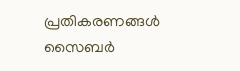പ്രതികരണങ്ങൾ സൈബർ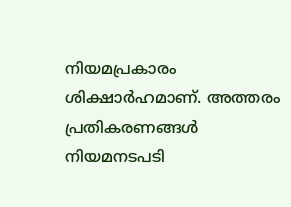നിയമപ്രകാരം ശിക്ഷാർഹമാണ്. അത്തരം പ്രതികരണങ്ങൾ നിയമനടപടി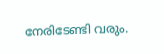നേരിടേണ്ടി വരും.